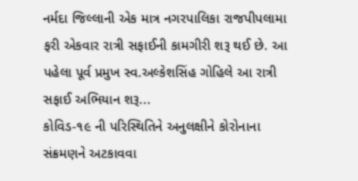નર્મદા જિલ્લાની એક માત્ર નગરપાલિકા રાજપીપલામા ફરી એકવાર રાત્રી સફાઈની કામગીરી શરૂ થઈ છે. આ પહેલા પૂર્વ પ્રમુખ સ્વ.અલ્કેશસિંહ ગોહિલે આ રાત્રી સફાઈ અભિયાન શરૂ...
કોવિડ-૧૯ ની પરિસ્થિતિને અનુલક્ષીને કોરોનાના સંક્રમણને અટકાવવા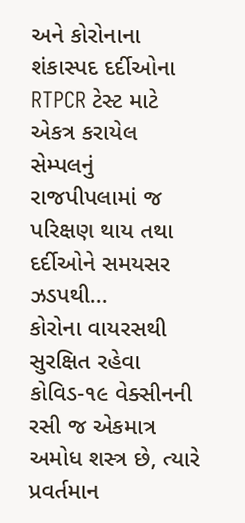અને કોરોનાના શંકાસ્પદ દર્દીઓના RTPCR ટેસ્ટ માટે એકત્ર કરાયેલ સેમ્પલનું રાજપીપલામાં જ પરિક્ષણ થાય તથા દર્દીઓને સમયસર ઝડપથી...
કોરોના વાયરસથી સુરક્ષિત રહેવા કોવિડ-૧૯ વેક્સીનની રસી જ એકમાત્ર અમોધ શસ્ત્ર છે, ત્યારે પ્રવર્તમાન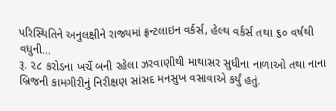પરિસ્થિતિને અનુલક્ષીને રાજ્યમાં ફ્રન્ટલાઇન વર્કર્સ, હેલ્થ વર્કર્સ તથા ૬૦ વર્ષથી વધુની...
રૂ. ૨૮ કરોડના ખર્ચે બની રહેલા ઝરવાણીથી માથાસર સુધીના નાળાઓ તથા નાના બ્રિજની કામગીરીનું નિરીક્ષણ સાંસદ મનસુખ વસાવાએ કર્યું હતું.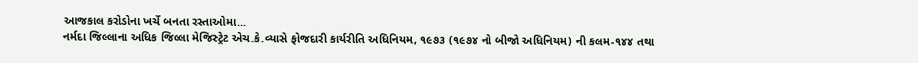આજકાલ કરોડોના ખર્ચે બનતા રસ્તાઓમા...
નર્મદા જિલ્લાના અધિક જિલ્લા મેજિસ્ટ્રેટ એચ.કે.વ્યાસે ફોજદારી કાર્યરીતિ અધિનિયમ, ૧૯૭૩ (૧૯૭૪ નો બીજો અધિનિયમ) ની કલમ-૧૪૪ તથા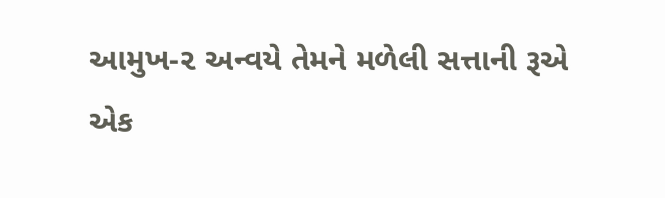આમુખ-૨ અન્વયે તેમને મળેલી સત્તાની રૂએ એક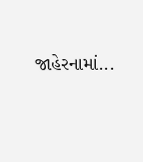જાહેરનામાં...